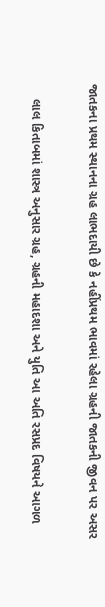જાતકના પ્રથમ સ્થાનના ગ્રહ લાભદાયી છે કે નહીંપ્રથમ ભાવમાં રહેલા ગ્રહની જાતકની જીવન પર અસર

    લાલ કિતાબમાં શાસ્ત્ર અનુસાર ગ્રહ, ગ્રહની મહાદશા અને યુતિ આ અતિ રસપ્રદ વિષયને આગળ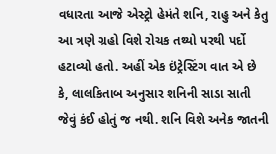વધારતા આજે એસ્ટ્રો હેમંતે શનિ, રાહુ અને કેતુ આ ત્રણે ગ્રહો વિશે રોચક તથ્યો પરથી પર્દો હટાવ્યો હતો. અહીં એક ઇંટ્રેસ્ટિંગ વાત એ છે કે, લાલકિતાબ અનુસાર શનિની સાડા સાતી જેવું કંઈ હોતું જ નથી. શનિ વિશે અનેક જાતની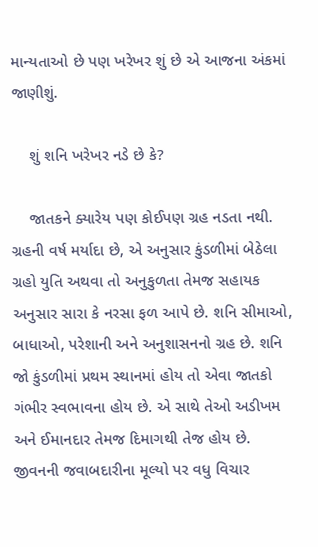માન્યતાઓ છે પણ ખરેખર શું છે એ આજના અંકમાં જાણીશું.

    શું શનિ ખરેખર નડે છે કે?

    જાતકને ક્યારેય પણ કોઈપણ ગ્રહ નડતા નથી. ગ્રહની વર્ષ મર્યાદા છે, એ અનુસાર કુંડળીમાં બેઠેલા ગ્રહો યુતિ અથવા તો અનુકુળતા તેમજ સહાયક અનુસાર સારા કે નરસા ફળ આપે છે. શનિ સીમાઓ, બાધાઓ, પરેશાની અને અનુશાસનનો ગ્રહ છે. શનિ જો કુંડળીમાં પ્રથમ સ્થાનમાં હોય તો એવા જાતકો ગંભીર સ્વભાવના હોય છે. એ સાથે તેઓ અડીખમ અને ઈમાનદાર તેમજ દિમાગથી તેજ હોય છે. જીવનની જવાબદારીના મૂલ્યો પર વધુ વિચાર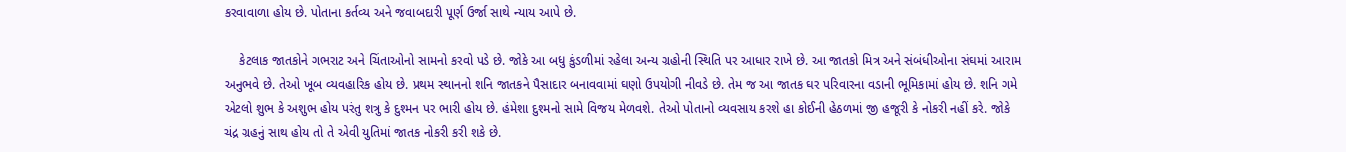કરવાવાળા હોય છે. પોતાના કર્તવ્ય અને જવાબદારી પૂર્ણ ઉર્જા સાથે ન્યાય આપે છે.

    કેટલાક જાતકોને ગભરાટ અને ચિંતાઓનો સામનો કરવો પડે છે. જોકે આ બધુ કુંડળીમાં રહેલા અન્ય ગ્રહોની સ્થિતિ પર આધાર રાખે છે. આ જાતકો મિત્ર અને સંબંધીઓના સંઘમાં આરામ અનુભવે છે. તેઓ ખૂબ વ્યવહારિક હોય છે. પ્રથમ સ્થાનનો શનિ જાતકને પૈસાદાર બનાવવામાં ઘણો ઉપયોગી નીવડે છે. તેમ જ આ જાતક ઘર પરિવારના વડાની ભૂમિકામાં હોય છે. શનિ ગમે એટલો શુભ કે અશુભ હોય પરંતુ શત્રુ કે દુશ્મન પર ભારી હોય છે. હંમેશા દુશ્મનો સામે વિજય મેળવશે. તેઓ પોતાનો વ્યવસાય કરશે હા કોઈની હેઠળમાં જી હજૂરી કે નોકરી નહીં કરે. જોકે ચંદ્ર ગ્રહનું સાથ હોય તો તે એવી યુતિમાં જાતક નોકરી કરી શકે છે.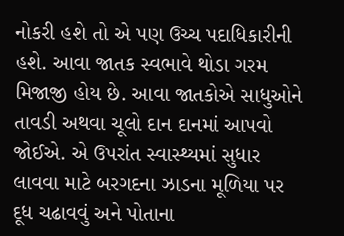નોકરી હશે તો એ પણ ઉચ્ચ પદાધિકારીની હશે. આવા જાતક સ્વભાવે થોડા ગરમ મિજાજી હોય છે. આવા જાતકોએ સાધુઓને તાવડી અથવા ચૂલો દાન દાનમાં આપવો જોઈએ. એ ઉપરાંત સ્વાસ્થ્યમાં સુધાર લાવવા માટે બરગદના ઝાડના મૂળિયા પર દૂધ ચઢાવવું અને પોતાના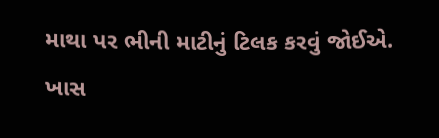માથા પર ભીની માટીનું ટિલક કરવું જોઈએ. ખાસ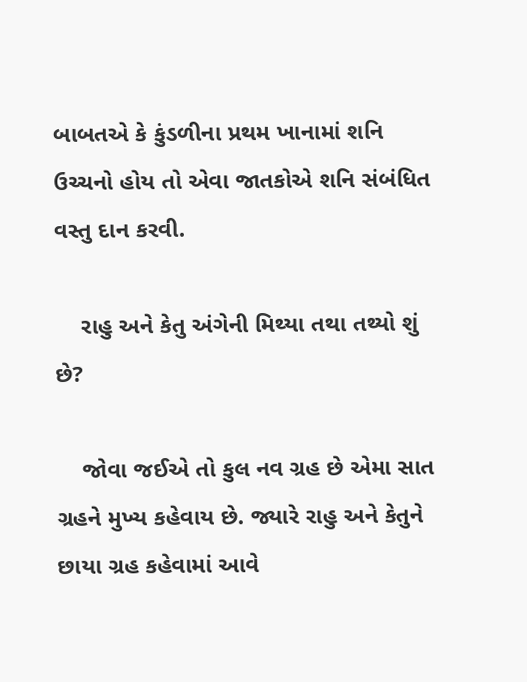બાબતએ કે કુંડળીના પ્રથમ ખાનામાં શનિ ઉચ્ચનો હોય તો એવા જાતકોએ શનિ સંબંધિત વસ્તુ દાન કરવી.

    રાહુ અને કેતુ અંગેની મિથ્યા તથા તથ્યો શું છે?

    જોવા જઈએ તો કુલ નવ ગ્રહ છે એમા સાત ગ્રહને મુખ્ય કહેવાય છે. જ્યારે રાહુ અને કેતુને છાયા ગ્રહ કહેવામાં આવે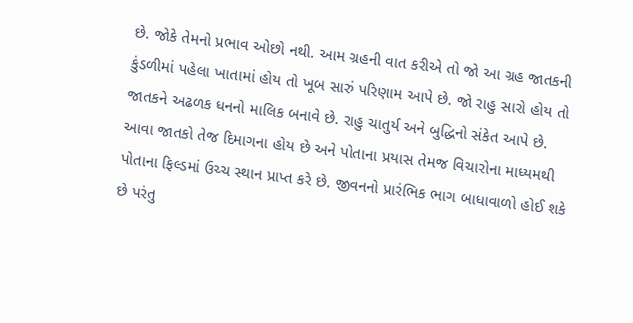છે. જોકે તેમનો પ્રભાવ ઓછો નથી. આમ ગ્રહની વાત કરીએ તો જો આ ગ્રહ જાતકની કુંડળીમાં પહેલા ખાતામાં હોય તો ખૂબ સારું પરિણામ આપે છે. જો રાહુ સારો હોય તો જાતકને અઢળક ધનનો માલિક બનાવે છે. રાહુ ચાતુર્ય અને બુદ્ધિનો સંકેત આપે છે. આવા જાતકો તેજ દિમાગના હોય છે અને પોતાના પ્રયાસ તેમજ વિચારોના માધ્યમથી પોતાના ફિલ્ડમાં ઉચ્ચ સ્થાન પ્રાપ્ત કરે છે. જીવનનો પ્રારંભિક ભાગ બાધાવાળો હોઈ શકે છે પરંતુ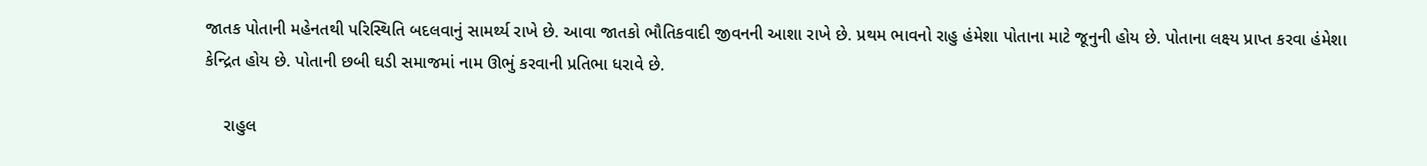જાતક પોતાની મહેનતથી પરિસ્થિતિ બદલવાનું સામર્થ્ય રાખે છે. આવા જાતકો ભૌતિકવાદી જીવનની આશા રાખે છે. પ્રથમ ભાવનો રાહુ હંમેશા પોતાના માટે જૂનુની હોય છે. પોતાના લક્ષ્ય પ્રાપ્ત કરવા હંમેશા કેન્દ્રિત હોય છે. પોતાની છબી ઘડી સમાજમાં નામ ઊભું કરવાની પ્રતિભા ધરાવે છે.

    રાહુલ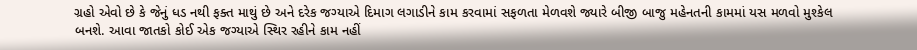ગ્રહો એવો છે કે જેનું ધડ નથી ફક્ત માથું છે અને દરેક જગ્યાએ દિમાગ લગાડીને કામ કરવામાં સફળતા મેળવશે જ્યારે બીજી બાજુ મહેનતની કામમાં યસ મળવો મુશ્કેલ બનશે. આવા જાતકો કોઈ એક જગ્યાએ સ્થિર રહીને કામ નહીં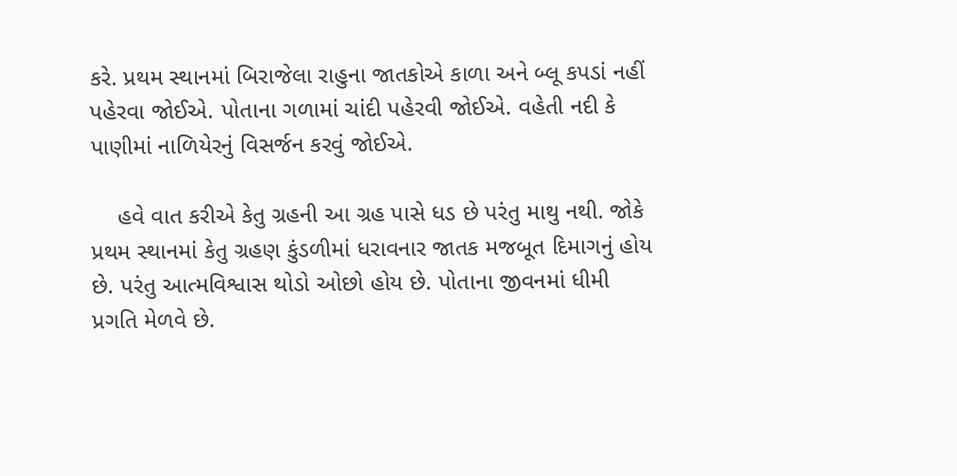કરે. પ્રથમ સ્થાનમાં બિરાજેલા રાહુના જાતકોએ કાળા અને બ્લૂ કપડાં નહીં પહેરવા જોઈએ. પોતાના ગળામાં ચાંદી પહેરવી જોઈએ. વહેતી નદી કે પાણીમાં નાળિયેરનું વિસર્જન કરવું જોઈએ.

    હવે વાત કરીએ કેતુ ગ્રહની આ ગ્રહ પાસે ધડ છે પરંતુ માથુ નથી. જોકે પ્રથમ સ્થાનમાં કેતુ ગ્રહણ કુંડળીમાં ધરાવનાર જાતક મજબૂત દિમાગનું હોય છે. પરંતુ આત્મવિશ્વાસ થોડો ઓછો હોય છે. પોતાના જીવનમાં ધીમી પ્રગતિ મેળવે છે.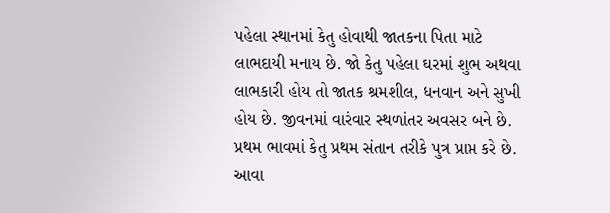પહેલા સ્થાનમાં કેતુ હોવાથી જાતકના પિતા માટે લાભદાયી મનાય છે. જો કેતુ પહેલા ઘરમાં શુભ અથવા લાભકારી હોય તો જાતક શ્રમશીલ, ધનવાન અને સુખી હોય છે. જીવનમાં વારંવાર સ્થળાંતર અવસર બને છે. પ્રથમ ભાવમાં કેતુ પ્રથમ સંતાન તરીકે પુત્ર પ્રાપ્ત કરે છે. આવા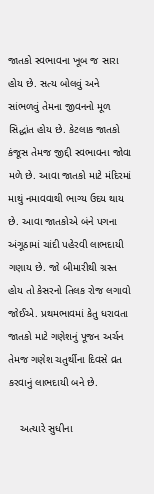જાતકો સ્વભાવના ખૂબ જ સારા હોય છે. સત્ય બોલવું અને સાંભળવું તેમના જીવનનો મૂળ સિદ્ધાંત હોય છે. કેટલાક જાતકો કંજૂસ તેમજ જીદ્દી સ્વભાવના જોવા મળે છે. આવા જાતકો માટે મંદિરમાં માથું નમાવવાથી ભાગ્ય ઉદય થાય છે. આવા જાતકોએ બંને પગના અંગૂઠામાં ચાંદી પહેરવી લાભદાયી ગણાય છે. જો બીમારીથી ગ્રસ્ત હોય તો કેસરનો તિલક રોજ લગાવો જોઈએ. પ્રથમભાવમાં કેતુ ધરાવતા જાતકો માટે ગણેશનું પૂજન અર્ચન તેમજ ગણેશ ચતુર્થીના દિવસે વ્રત કરવાનું લાભદાયી બને છે.

    અત્યારે સુધીના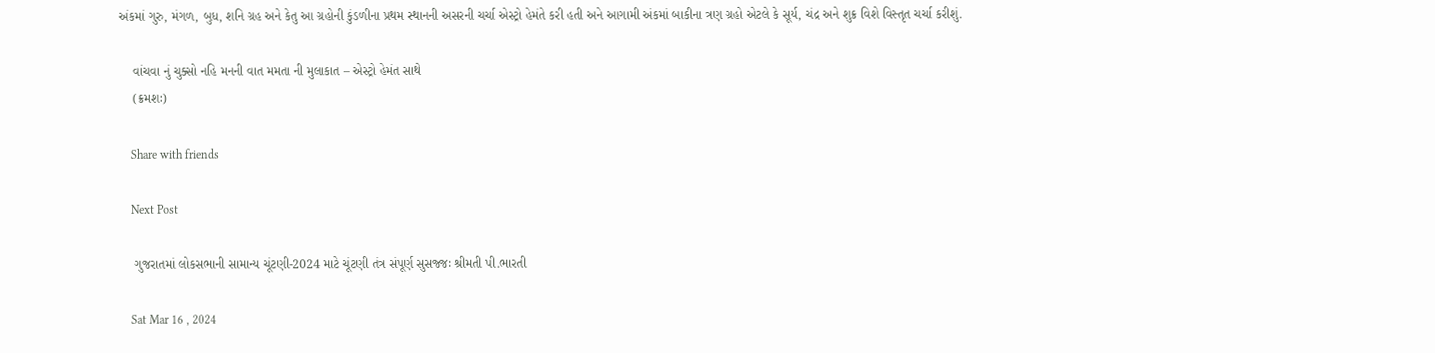અંકમાં ગુરુ, મંગળ, બુધ, શનિ ગ્રહ અને કેતુ આ ગ્રહોની કુંડળીના પ્રથમ સ્થાનની અસરની ચર્ચા એસ્ટ્રો હેમંતે કરી હતી અને આગામી અંકમાં બાકીના ત્રણ ગ્રહો એટલે કે સૂર્ય, ચંદ્ર અને શુક્ર વિશે વિસ્તૃત ચર્ચા કરીશું.

    વાંચવા નું ચુક્સો નહિ મનની વાત મમતા ની મુલાકાત – એસ્ટ્રો હેમંત સાથે
    (ક્રમશઃ)

    Share with friends

    Next Post

    ગુજરાતમાં લોકસભાની સામાન્ય ચૂંટણી-2024 માટે ચૂંટણી તંત્ર સંપૂર્ણ સુસજ્જઃ શ્રીમતી પી.ભારતી

    Sat Mar 16 , 2024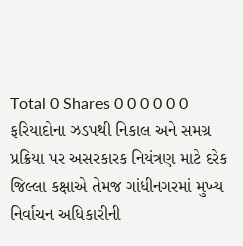Total 0 Shares 0 0 0 0 0 0 ફરિયાદોના ઝડપથી નિકાલ અને સમગ્ર પ્રક્રિયા પર અસરકારક નિયંત્રણ માટે દરેક જિલ્લા કક્ષાએ તેમજ ગાંધીનગરમાં મુખ્ય નિર્વાચન અધિકારીની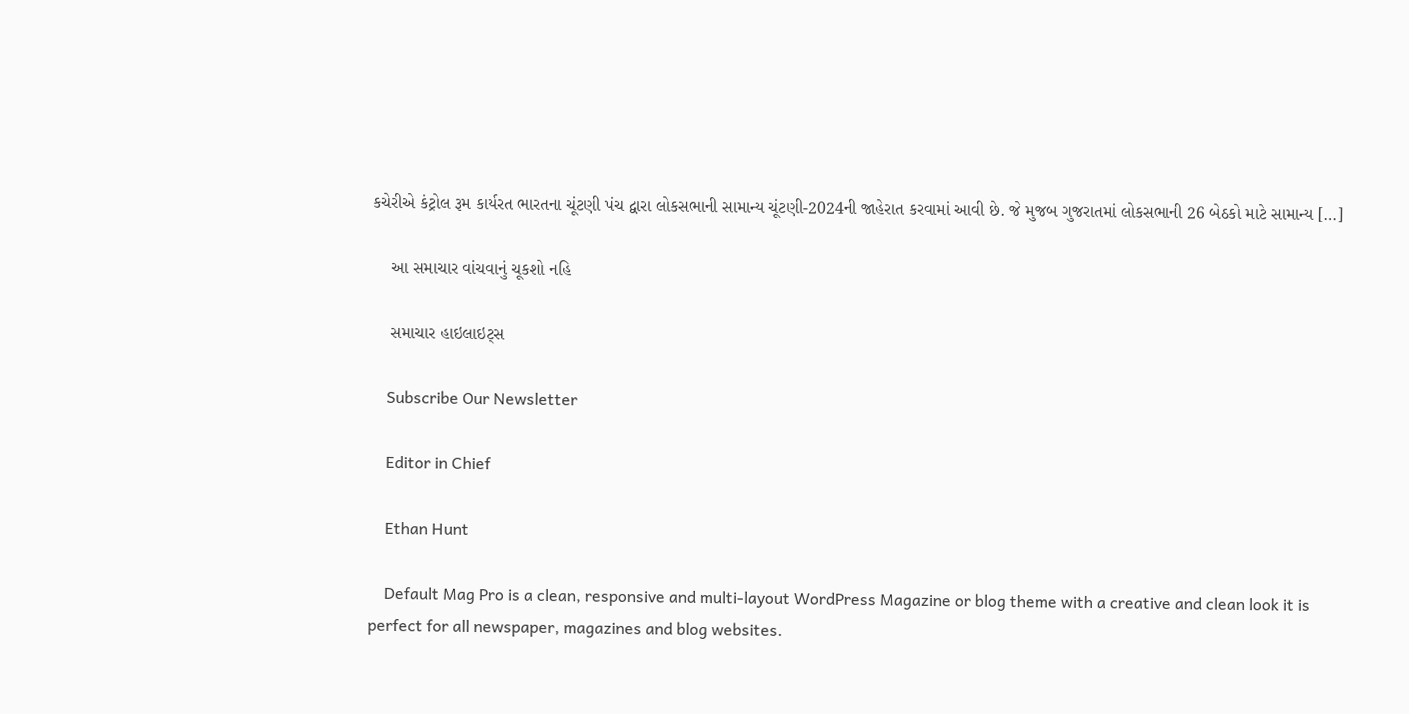કચેરીએ કંટ્રોલ રૂમ કાર્યરત ભારતના ચૂંટણી પંચ દ્વારા લોકસભાની સામાન્ય ચૂંટણી-2024ની જાહેરાત કરવામાં આવી છે. જે મુજબ ગુજરાતમાં લોકસભાની 26 બેઠકો માટે સામાન્ય […]

    આ સમાચાર વાંચવાનું ચૂકશો નહિ

    સમાચાર હાઇલાઇટ્સ

    Subscribe Our Newsletter

    Editor in Chief

    Ethan Hunt

    Default Mag Pro is a clean, responsive and multi-layout WordPress Magazine or blog theme with a creative and clean look it is perfect for all newspaper, magazines and blog websites.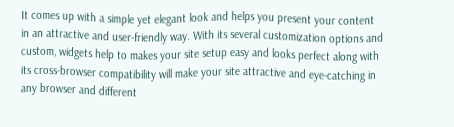It comes up with a simple yet elegant look and helps you present your content in an attractive and user-friendly way. With its several customization options and custom, widgets help to makes your site setup easy and looks perfect along with its cross-browser compatibility will make your site attractive and eye-catching in any browser and different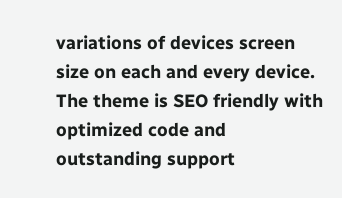variations of devices screen size on each and every device. The theme is SEO friendly with optimized code and outstanding support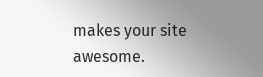makes your site awesome.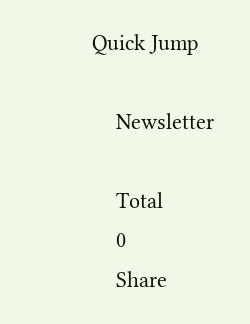Quick Jump

    Newsletter

    Total
    0
    Share